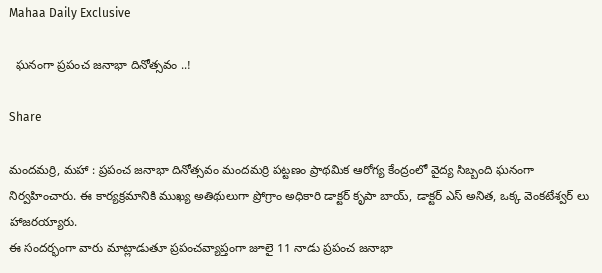Mahaa Daily Exclusive

  ఘనంగా ప్రపంచ జనాభా దినోత్సవం ..!

Share

మందమర్రి, మహా : ప్రపంచ జనాభా దినోత్సవం మందమర్రి పట్టణం ప్రాథమిక ఆరోగ్య కేంద్రంలో వైద్య సిబ్బంది ఘనంగా నిర్వహించారు. ఈ కార్యక్రమానికి ముఖ్య అతిథులుగా ప్రోగ్రాం అధికారి డాక్టర్ కృపా బాయ్, డాక్టర్ ఎస్ అనిత, ఒక్క వెంకటేశ్వర్ లు హాజరయ్యారు.
ఈ సందర్భంగా వారు మాట్లాడుతూ ప్రపంచవ్యాప్తంగా జూలై 11 నాడు ప్రపంచ జనాభా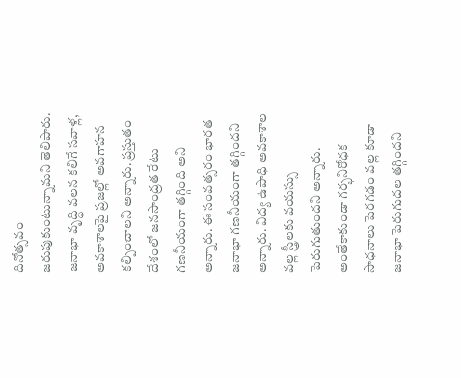దినోత్సవం జరుపుకుంటున్నామని తెలిపారు.
జనాభా వృద్ధి వలన కలిగే సవాళ్ల, అవకాశాలపై ప్రజల్లో అవగాహన కల్పించాలని అన్నారు. ప్రస్తుతం దేశంలో జనసాంద్రత రేటు గణనీయంగా తగ్గింది అని అన్నారు. ఈ సంవత్సరం భారత జనాభా గణనీయంగా తగ్గిందని అన్నారు. విద్య ఉపాధి అవకాశాల వల్ల స్త్రీలకు వయస్సు పెరుగుతుందని అన్నారు. అంతేకాకుండా గర్భనిరోధక సాధనాలు పెరగడం వల్ల కూడా జనాభా పెరుగుదల తగ్గిందని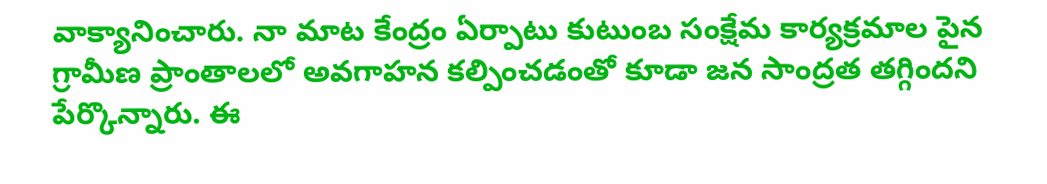వాక్యానించారు. నా మాట కేంద్రం ఏర్పాటు కుటుంబ సంక్షేమ కార్యక్రమాల పైన గ్రామీణ ప్రాంతాలలో అవగాహన కల్పించడంతో కూడా జన సాంద్రత తగ్గిందని పేర్కొన్నారు. ఈ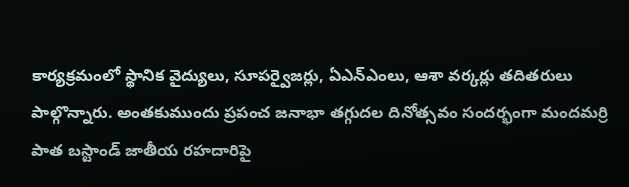కార్యక్రమంలో స్థానిక వైద్యులు, సూపర్వైజర్లు, ఏఎన్ఎంలు, ఆశా వర్కర్లు తదితరులు పాల్గొన్నారు. అంతకుముందు ప్రపంచ జనాభా తగ్గుదల దినోత్సవం సందర్భంగా మందమర్రి పాత బస్టాండ్ జాతీయ రహదారిపై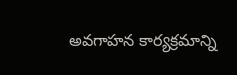అవగాహన కార్యక్రమాన్ని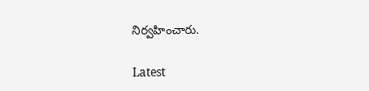నిర్వహించారు.

Latest